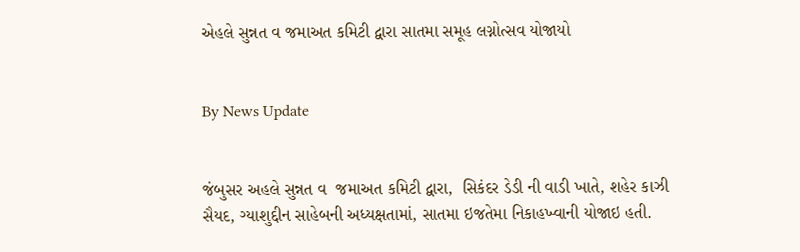એહલે સુન્નત વ જમાઅત કમિટી દ્વારા સાતમા સમૂહ લગ્નોત્સવ યોજાયો


By News Update


જંબુસર અહલે સુન્નત વ  જમાઅત કમિટી દ્વારા,  સિકંદર ડેડી ની વાડી ખાતે, શહેર કાઝી સૈયદ, ગ્યાશુદ્દીન સાહેબની અધ્યક્ષતામાં, સાતમા ઇજતેમા નિકાહખ્વાની યોજાઇ હતી.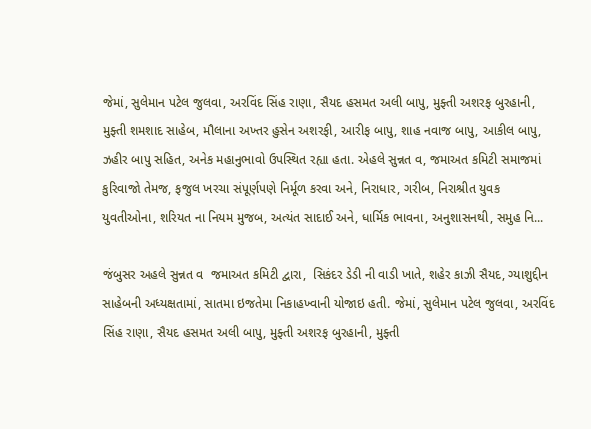જેમાં, સુલેમાન પટેલ જુલવા, અરવિંદ સિંહ રાણા, સૈયદ હસમત અલી બાપુ, મુફ્તી અશરફ બુરહાની, મુફ્તી શમશાદ સાહેબ, મૌલાના અખ્તર હુસેન અશરફી, આરીફ બાપુ, શાહ નવાજ બાપુ, આકીલ બાપુ, ઝહીર બાપુ સહિત, અનેક મહાનુભાવો ઉપસ્થિત રહ્યા હતા. એહલે સુન્નત વ, જમાઅત કમિટી સમાજમાં કુરિવાજો તેમજ, ફજુલ ખરચા સંપૂર્ણપણે નિર્મૂળ કરવા અને, નિરાધાર, ગરીબ, નિરાશ્રીત યુવક યુવતીઓના, શરિયત ના નિયમ મુજબ, અત્યંત સાદાઈ અને, ધાર્મિક ભાવના, અનુશાસનથી, સમુહ નિ...

જંબુસર અહલે સુન્નત વ  જમાઅત કમિટી દ્વારા,  સિકંદર ડેડી ની વાડી ખાતે, શહેર કાઝી સૈયદ, ગ્યાશુદ્દીન સાહેબની અધ્યક્ષતામાં, સાતમા ઇજતેમા નિકાહખ્વાની યોજાઇ હતી. જેમાં, સુલેમાન પટેલ જુલવા, અરવિંદ સિંહ રાણા, સૈયદ હસમત અલી બાપુ, મુફ્તી અશરફ બુરહાની, મુફ્તી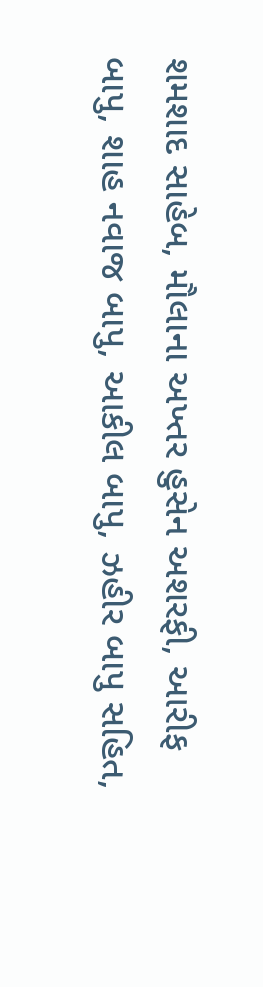શમશાદ સાહેબ, મૌલાના અખ્તર હુસેન અશરફી, આરીફ બાપુ, શાહ નવાજ બાપુ, આકીલ બાપુ, ઝહીર બાપુ સહિત,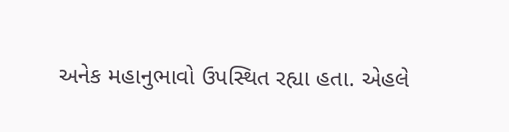અનેક મહાનુભાવો ઉપસ્થિત રહ્યા હતા. એહલે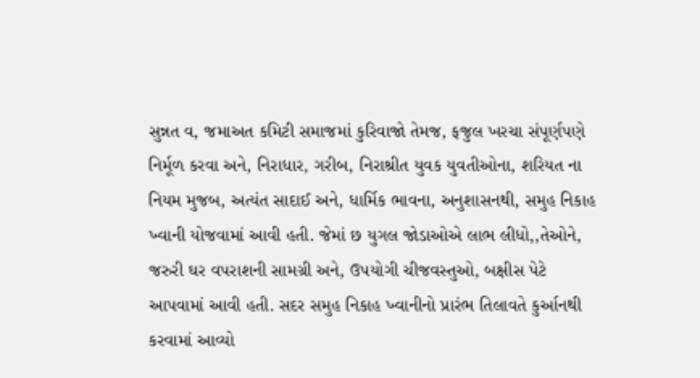સુન્નત વ, જમાઅત કમિટી સમાજમાં કુરિવાજો તેમજ, ફજુલ ખરચા સંપૂર્ણપણે નિર્મૂળ કરવા અને, નિરાધાર, ગરીબ, નિરાશ્રીત યુવક યુવતીઓના, શરિયત ના નિયમ મુજબ, અત્યંત સાદાઈ અને, ધાર્મિક ભાવના, અનુશાસનથી, સમુહ નિકાહ ખ્વાની યોજવામાં આવી હતી. જેમાં છ યુગલ જોડાઓએ લાભ લીધો,,તેઓને, જરુરી ઘર વપરાશની સામગ્રી અને, ઉપયોગી ચીજવસ્તુઓ, બક્ષીસ પેટે આપવામાં આવી હતી. સદર સમુહ નિકાહ ખ્વાનીનો પ્રારંભ તિલાવતે કુર્આનથી કરવામાં આવ્યો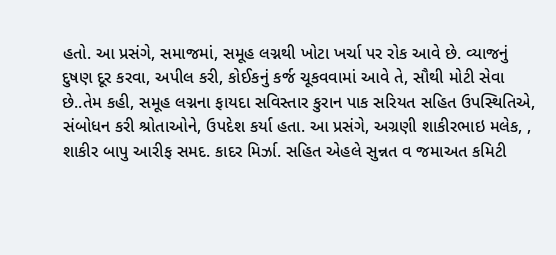હતો. આ પ્રસંગે, સમાજમાં, સમૂહ લગ્નથી ખોટા ખર્ચા પર રોક આવે છે. વ્યાજનું દુષણ દૂર કરવા, અપીલ કરી, કોઈકનું કર્જ ચૂકવવામાં આવે તે, સૌથી મોટી સેવા છે..તેમ કહી, સમૂહ લગ્નના ફાયદા સવિસ્તાર કુરાન પાક સરિયત સહિત ઉપસ્થિતિએ, સંબોધન કરી શ્રોતાઓને, ઉપદેશ કર્યા હતા. આ પ્રસંગે, અગ્રણી શાકીરભાઇ મલેક, , શાકીર બાપુ આરીફ સમદ. કાદર મિર્ઝા. સહિત એહલે સુન્નત વ જમાઅત કમિટી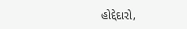હોદ્દેદારો,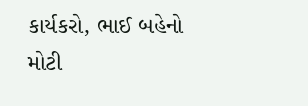કાર્યકરો, ભાઈ બહેનો મોટી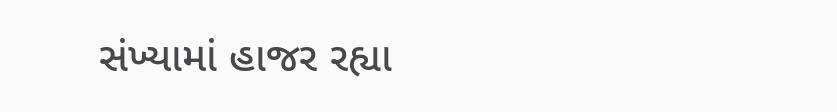સંખ્યામાં હાજર રહ્યા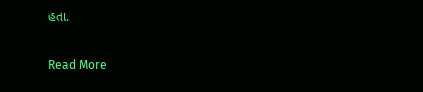હતા.

Read More